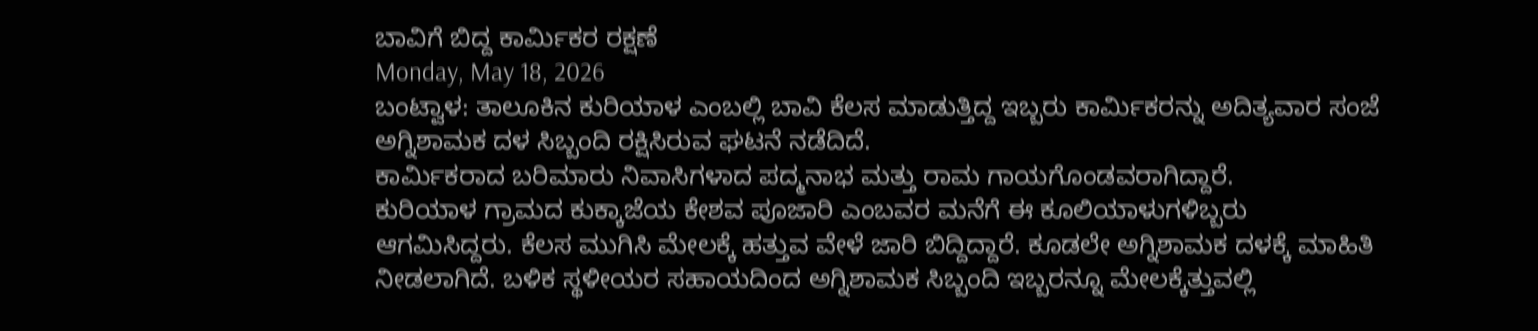ಬಾವಿಗೆ ಬಿದ್ದ ಕಾರ್ಮಿಕರ ರಕ್ಷಣೆ
Monday, May 18, 2026
ಬಂಟ್ವಾಳ: ತಾಲೂಕಿನ ಕುರಿಯಾಳ ಎಂಬಲ್ಲಿ ಬಾವಿ ಕೆಲಸ ಮಾಡುತ್ತಿದ್ದ ಇಬ್ಬರು ಕಾರ್ಮಿಕರನ್ನು ಅದಿತ್ಯವಾರ ಸಂಜೆ ಅಗ್ನಿಶಾಮಕ ದಳ ಸಿಬ್ಬಂದಿ ರಕ್ಷಿಸಿರುವ ಘಟನೆ ನಡೆದಿದೆ.
ಕಾರ್ಮಿಕರಾದ ಬರಿಮಾರು ನಿವಾಸಿಗಳಾದ ಪದ್ಮನಾಭ ಮತ್ತು ರಾಮ ಗಾಯಗೊಂಡವರಾಗಿದ್ದಾರೆ.
ಕುರಿಯಾಳ ಗ್ರಾಮದ ಕುಕ್ಕಾಜೆಯ ಕೇಶವ ಪೂಜಾರಿ ಎಂಬವರ ಮನೆಗೆ ಈ ಕೂಲಿಯಾಳುಗಳಿಬ್ಬರು ಆಗಮಿಸಿದ್ದರು. ಕೆಲಸ ಮುಗಿಸಿ ಮೇಲಕ್ಕೆ ಹತ್ತುವ ವೇಳೆ ಜಾರಿ ಬಿದ್ದಿದ್ದಾರೆ. ಕೂಡಲೇ ಅಗ್ನಿಶಾಮಕ ದಳಕ್ಕೆ ಮಾಹಿತಿ ನೀಡಲಾಗಿದೆ. ಬಳಿಕ ಸ್ಥಳೀಯರ ಸಹಾಯದಿಂದ ಅಗ್ನಿಶಾಮಕ ಸಿಬ್ಬಂದಿ ಇಬ್ಬರನ್ನೂ ಮೇಲಕ್ಕೆತ್ತುವಲ್ಲಿ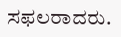ಸಫಲರಾದರು.